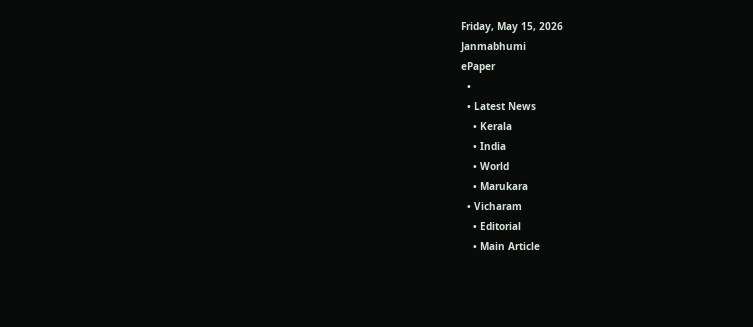Friday, May 15, 2026
Janmabhumi
ePaper
  •
  • Latest News
    • Kerala
    • India
    • World
    • Marukara
  • Vicharam
    • Editorial
    • Main Article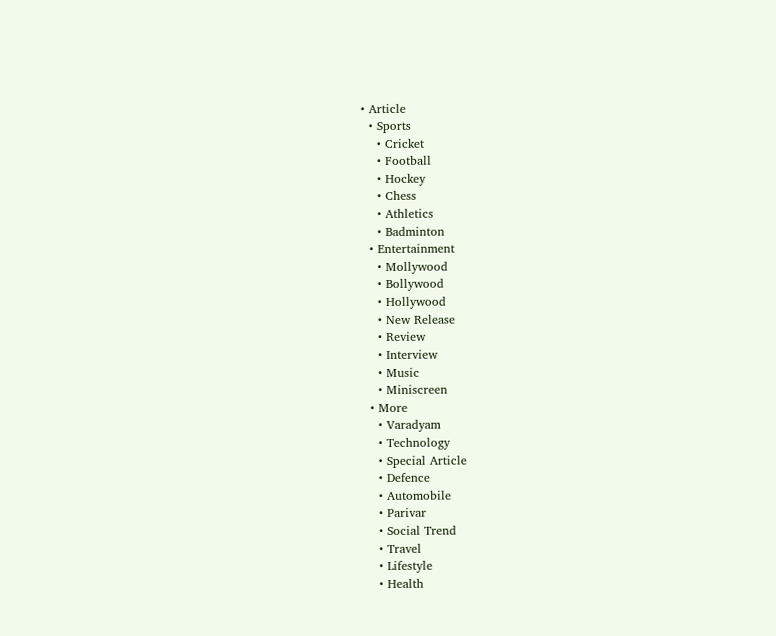• Article
  • Sports
    • Cricket
    • Football
    • Hockey
    • Chess
    • Athletics
    • Badminton
  • Entertainment
    • Mollywood
    • Bollywood
    • Hollywood
    • New Release
    • Review
    • Interview
    • Music
    • Miniscreen
  • More
    • Varadyam
    • Technology
    • Special Article
    • Defence
    • Automobile
    • Parivar
    • Social Trend
    • Travel
    • Lifestyle
    • Health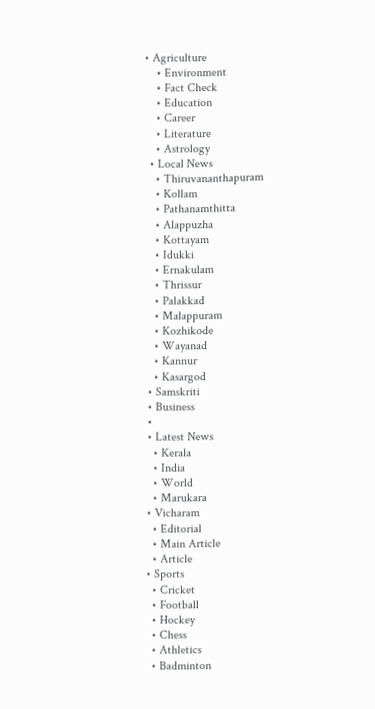• Agriculture
    • Environment
    • Fact Check
    • Education
    • Career
    • Literature
    • Astrology
  • Local News
    • Thiruvananthapuram
    • Kollam
    • Pathanamthitta
    • Alappuzha
    • Kottayam
    • Idukki
    • Ernakulam
    • Thrissur
    • Palakkad
    • Malappuram
    • Kozhikode
    • Wayanad
    • Kannur
    • Kasargod
  • Samskriti
  • Business
  •
  • Latest News
    • Kerala
    • India
    • World
    • Marukara
  • Vicharam
    • Editorial
    • Main Article
    • Article
  • Sports
    • Cricket
    • Football
    • Hockey
    • Chess
    • Athletics
    • Badminton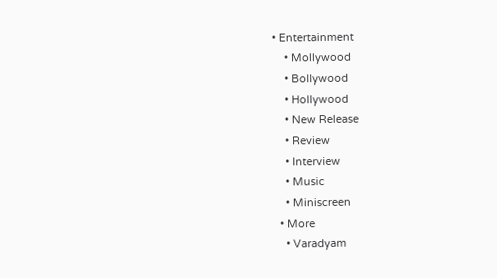• Entertainment
    • Mollywood
    • Bollywood
    • Hollywood
    • New Release
    • Review
    • Interview
    • Music
    • Miniscreen
  • More
    • Varadyam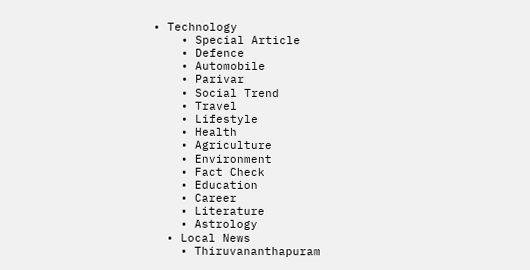• Technology
    • Special Article
    • Defence
    • Automobile
    • Parivar
    • Social Trend
    • Travel
    • Lifestyle
    • Health
    • Agriculture
    • Environment
    • Fact Check
    • Education
    • Career
    • Literature
    • Astrology
  • Local News
    • Thiruvananthapuram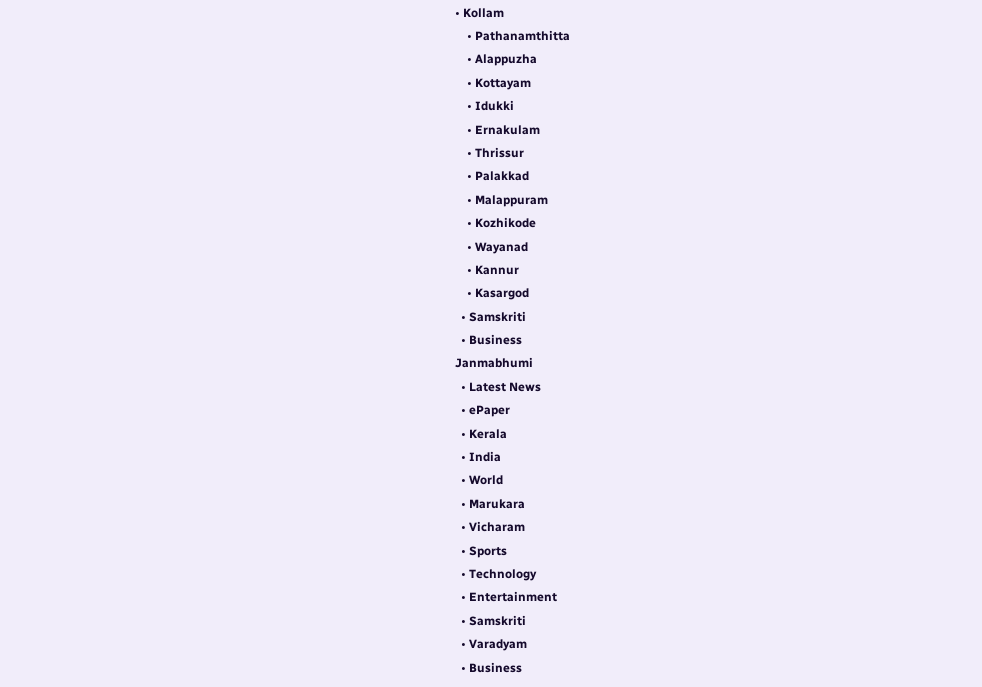• Kollam
    • Pathanamthitta
    • Alappuzha
    • Kottayam
    • Idukki
    • Ernakulam
    • Thrissur
    • Palakkad
    • Malappuram
    • Kozhikode
    • Wayanad
    • Kannur
    • Kasargod
  • Samskriti
  • Business
Janmabhumi
  • Latest News
  • ePaper
  • Kerala
  • India
  • World
  • Marukara
  • Vicharam
  • Sports
  • Technology
  • Entertainment
  • Samskriti
  • Varadyam
  • Business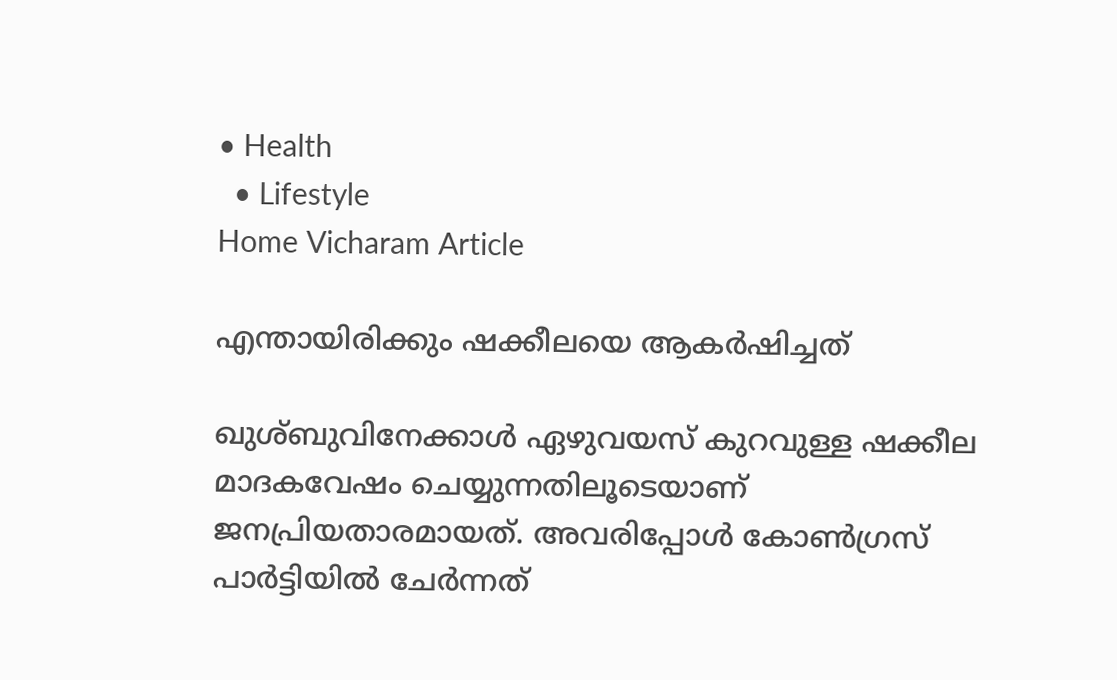• Health
  • Lifestyle
Home Vicharam Article

എന്തായിരിക്കും ഷക്കീലയെ ആകര്‍ഷിച്ചത്

ഖുശ്ബുവിനേക്കാള്‍ ഏഴുവയസ് കുറവുള്ള ഷക്കീല മാദകവേഷം ചെയ്യുന്നതിലൂടെയാണ് ജനപ്രിയതാരമായത്. അവരിപ്പോള്‍ കോണ്‍ഗ്രസ് പാര്‍ട്ടിയില്‍ ചേര്‍ന്നത്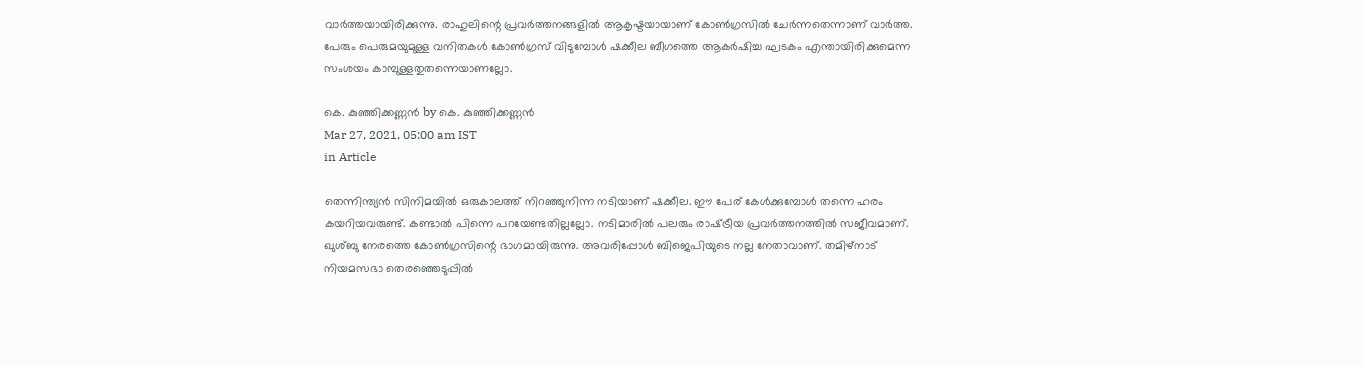വാര്‍ത്തയായിരിക്കുന്നു. രാഹുലിന്റെ പ്രവര്‍ത്തനങ്ങളില്‍ ആകൃഷ്ടയായാണ് കോണ്‍ഗ്രസില്‍ ചേര്‍ന്നതെന്നാണ് വാര്‍ത്ത. പേരും പെരുമയുമുള്ള വനിതകള്‍ കോണ്‍ഗ്രസ് വിടുമ്പോള്‍ ഷക്കീല ബീഗത്തെ ആകര്‍ഷിച്ച ഘടകം എന്തായിരിക്കുമെന്ന സംശയം കാമ്പുള്ളതുതന്നെയാണല്ലോ.

കെ. കുഞ്ഞിക്കണ്ണന്‍ by കെ. കുഞ്ഞിക്കണ്ണന്‍
Mar 27, 2021, 05:00 am IST
in Article

തെന്നിന്ത്യന്‍ സിനിമയില്‍ ഒരുകാലത്ത് നിറഞ്ഞുനിന്ന നടിയാണ് ഷക്കീല. ഈ പേര് കേള്‍ക്കുമ്പോള്‍ തന്നെ ഹരം കയറിയവരുണ്ട്. കണ്ടാല്‍ പിന്നെ പറയേണ്ടതില്ലല്ലോ. നടിമാരില്‍ പലരും രാഷ്‌ട്രീയ പ്രവര്‍ത്തനത്തില്‍ സജീവമാണ്. ഖുശ്ബു നേരത്തെ കോണ്‍ഗ്രസിന്റെ ഭാഗമായിരുന്നു. അവരിപ്പോള്‍ ബിജെപിയുടെ നല്ല നേതാവാണ്. തമിഴ്‌നാട് നിയമസഭാ തെരഞ്ഞെടുപ്പില്‍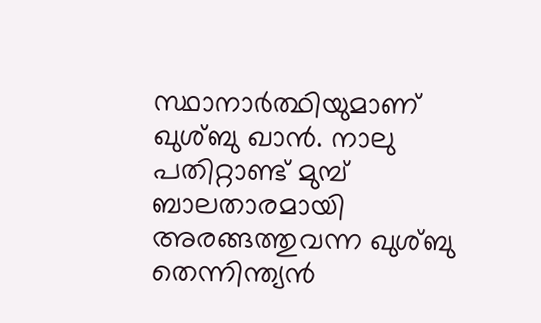സ്ഥാനാര്‍ത്ഥിയുമാണ് ഖുശ്ബു ഖാന്‍. നാലു പതിറ്റാണ്ട് മുമ്പ് ബാലതാരമായി അരങ്ങത്തുവന്ന ഖുശ്ബു തെന്നിന്ത്യന്‍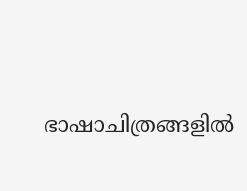ഭാഷാചിത്രങ്ങളില്‍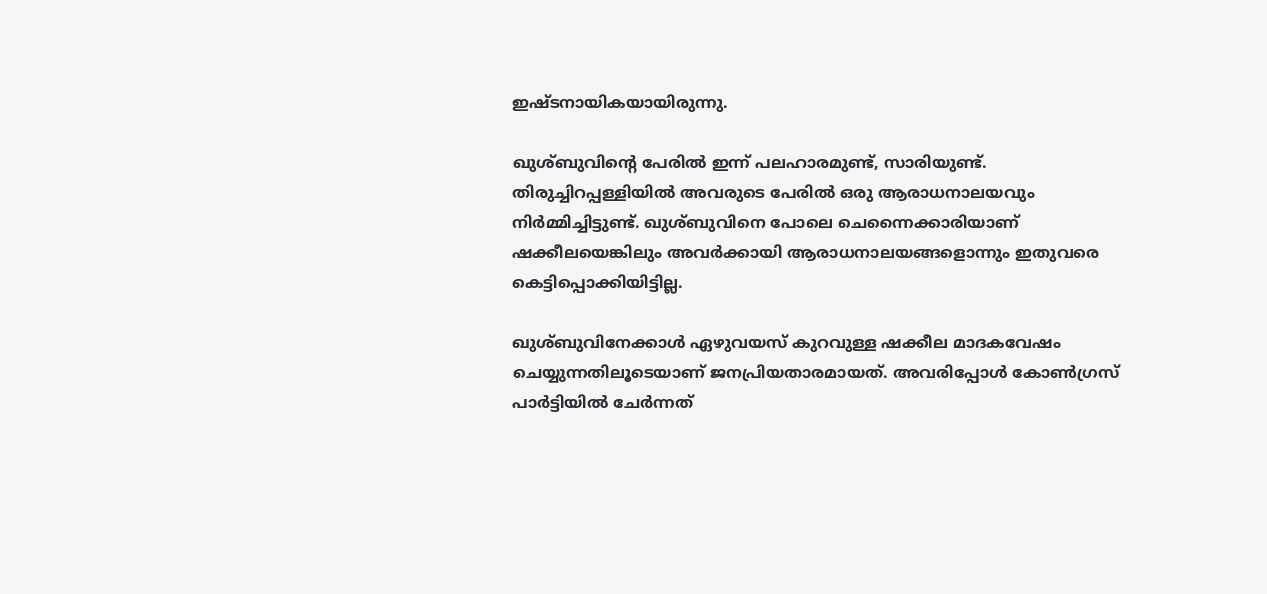ഇഷ്ടനായികയായിരുന്നു.

ഖുശ്ബുവിന്റെ പേരില്‍ ഇന്ന് പലഹാരമുണ്ട്, സാരിയുണ്ട്. തിരുച്ചിറപ്പള്ളിയില്‍ അവരുടെ പേരില്‍ ഒരു ആരാധനാലയവും നിര്‍മ്മിച്ചിട്ടുണ്ട്. ഖുശ്ബുവിനെ പോലെ ചെന്നൈക്കാരിയാണ് ഷക്കീലയെങ്കിലും അവര്‍ക്കായി ആരാധനാലയങ്ങളൊന്നും ഇതുവരെ കെട്ടിപ്പൊക്കിയിട്ടില്ല.

ഖുശ്ബുവിനേക്കാള്‍ ഏഴുവയസ് കുറവുള്ള ഷക്കീല മാദകവേഷം ചെയ്യുന്നതിലൂടെയാണ് ജനപ്രിയതാരമായത്. അവരിപ്പോള്‍ കോണ്‍ഗ്രസ് പാര്‍ട്ടിയില്‍ ചേര്‍ന്നത്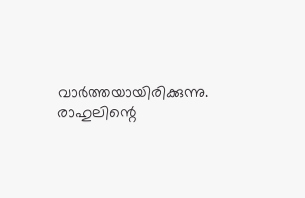വാര്‍ത്തയായിരിക്കുന്നു. രാഹുലിന്റെ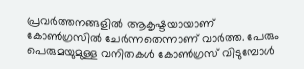പ്രവര്‍ത്തനങ്ങളില്‍ ആകൃഷ്ടയായാണ് കോണ്‍ഗ്രസില്‍ ചേര്‍ന്നതെന്നാണ് വാര്‍ത്ത. പേരും പെരുമയുമുള്ള വനിതകള്‍ കോണ്‍ഗ്രസ് വിടുമ്പോള്‍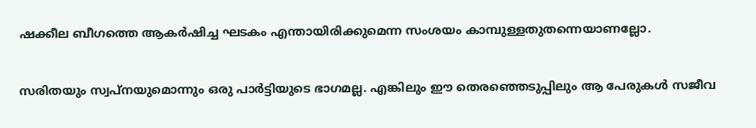ഷക്കീല ബീഗത്തെ ആകര്‍ഷിച്ച ഘടകം എന്തായിരിക്കുമെന്ന സംശയം കാമ്പുള്ളതുതന്നെയാണല്ലോ.

സരിതയും സ്വപ്‌നയുമൊന്നും ഒരു പാര്‍ട്ടിയുടെ ഭാഗമല്ല. എങ്കിലും ഈ തെരഞ്ഞെടുപ്പിലും ആ പേരുകള്‍ സജീവ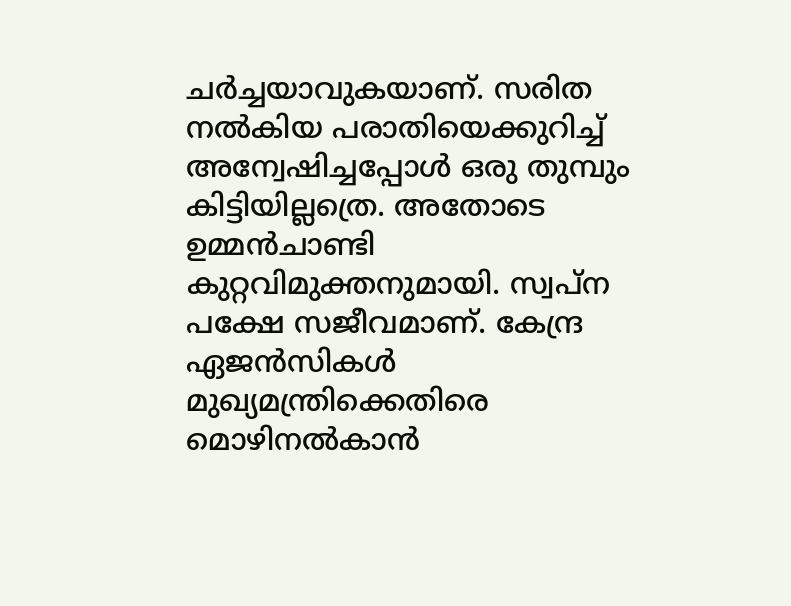ചര്‍ച്ചയാവുകയാണ്. സരിത നല്‍കിയ പരാതിയെക്കുറിച്ച് അന്വേഷിച്ചപ്പോള്‍ ഒരു തുമ്പും കിട്ടിയില്ലത്രെ. അതോടെ ഉമ്മന്‍ചാണ്ടി കുറ്റവിമുക്തനുമായി. സ്വപ്‌ന പക്ഷേ സജീവമാണ്. കേന്ദ്ര ഏജന്‍സികള്‍ മുഖ്യമന്ത്രിക്കെതിരെ മൊഴിനല്‍കാന്‍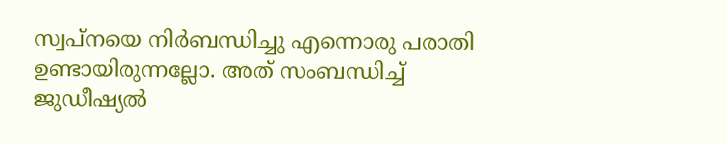സ്വപ്‌നയെ നിര്‍ബന്ധിച്ചു എന്നൊരു പരാതി ഉണ്ടായിരുന്നല്ലോ. അത് സംബന്ധിച്ച് ജുഡീഷ്യല്‍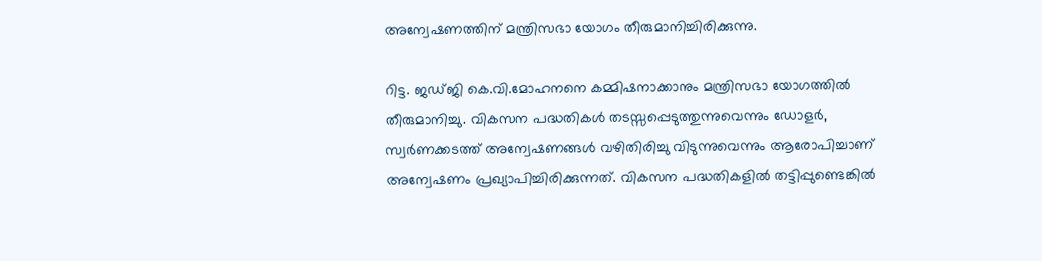അന്വേഷണത്തിന് മന്ത്രിസഭാ യോഗം തീരുമാനിച്ചിരിക്കുന്നു.

റിട്ട. ജഡ്ജി കെ.വി.മോഹനനെ കമ്മിഷനാക്കാനും മന്ത്രിസഭാ യോഗത്തില്‍ തീരുമാനിച്ചു. വികസന പദ്ധതികള്‍ തടസ്സപ്പെടുത്തുന്നുവെന്നും ഡോളര്‍, സ്വര്‍ണക്കടത്ത് അന്വേഷണങ്ങള്‍ വഴിതിരിച്ചു വിടുന്നുവെന്നും ആരോപിച്ചാണ് അന്വേഷണം പ്രഖ്യാപിച്ചിരിക്കുന്നത്. വികസന പദ്ധതികളില്‍ തട്ടിപ്പുണ്ടെങ്കില്‍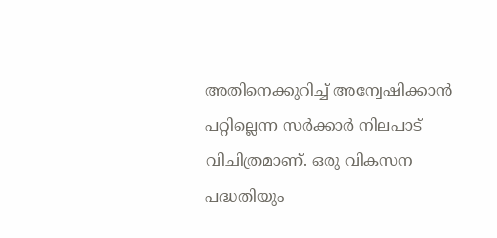അതിനെക്കുറിച്ച് അന്വേഷിക്കാന്‍ പറ്റില്ലെന്ന സര്‍ക്കാര്‍ നിലപാട് വിചിത്രമാണ്. ഒരു വികസന പദ്ധതിയും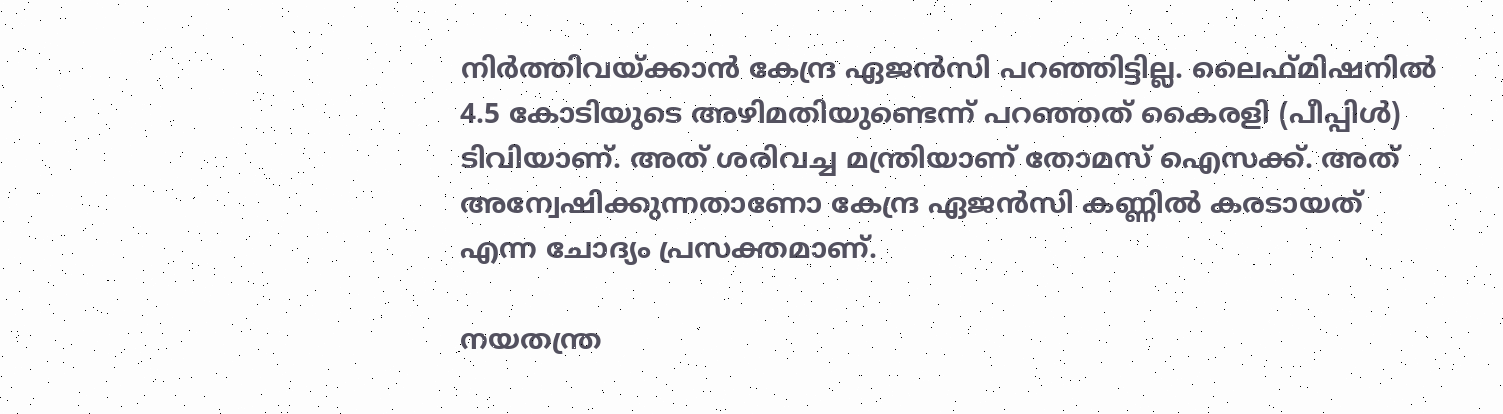നിര്‍ത്തിവയ്‌ക്കാന്‍ കേന്ദ്ര ഏജന്‍സി പറഞ്ഞിട്ടില്ല. ലൈഫ്മിഷനില്‍ 4.5 കോടിയുടെ അഴിമതിയുണ്ടെന്ന് പറഞ്ഞത് കൈരളി (പീപ്പിള്‍) ടിവിയാണ്. അത് ശരിവച്ച മന്ത്രിയാണ് തോമസ് ഐസക്ക്. അത് അന്വേഷിക്കുന്നതാണോ കേന്ദ്ര ഏജന്‍സി കണ്ണില്‍ കരടായത് എന്ന ചോദ്യം പ്രസക്തമാണ്.

നയതന്ത്ര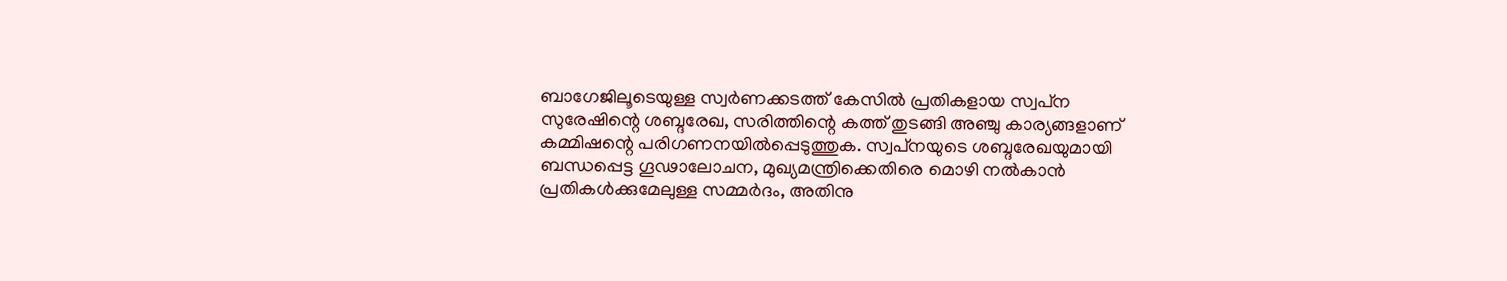ബാഗേജിലൂടെയുള്ള സ്വര്‍ണക്കടത്ത് കേസില്‍ പ്രതികളായ സ്വപ്‌ന സുരേഷിന്റെ ശബ്ദരേഖ, സരിത്തിന്റെ കത്ത് തുടങ്ങി അഞ്ചു കാര്യങ്ങളാണ് കമ്മിഷന്റെ പരിഗണനയില്‍പ്പെടുത്തുക. സ്വപ്‌നയുടെ ശബ്ദരേഖയുമായി ബന്ധപ്പെട്ട ഗൂഢാലോചന, മുഖ്യമന്ത്രിക്കെതിരെ മൊഴി നല്‍കാന്‍ പ്രതികള്‍ക്കുമേലുള്ള സമ്മര്‍ദം, അതിനു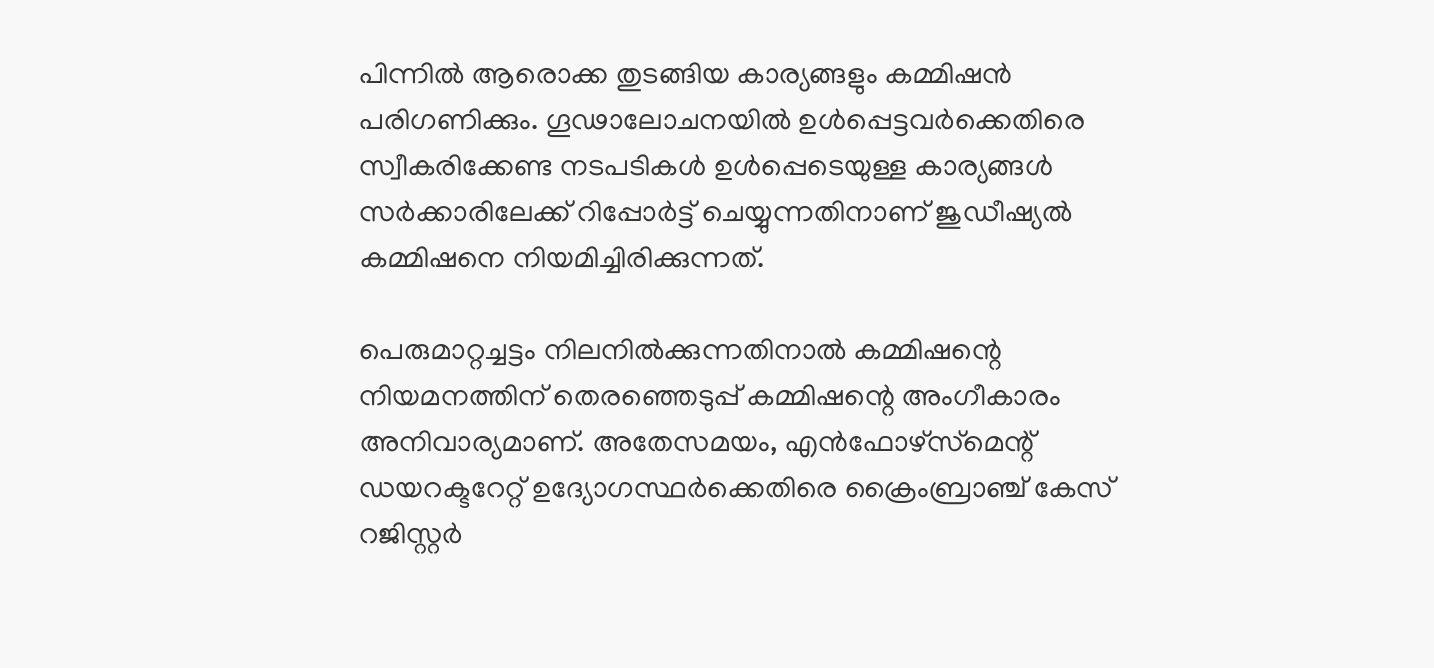പിന്നില്‍ ആരൊക്ക തുടങ്ങിയ കാര്യങ്ങളും കമ്മിഷന്‍ പരിഗണിക്കും. ഗൂഢാലോചനയില്‍ ഉള്‍പ്പെട്ടവര്‍ക്കെതിരെ സ്വീകരിക്കേണ്ട നടപടികള്‍ ഉള്‍പ്പെടെയുള്ള കാര്യങ്ങള്‍ സര്‍ക്കാരിലേക്ക് റിപ്പോര്‍ട്ട് ചെയ്യുന്നതിനാണ് ജുഡീഷ്യല്‍ കമ്മിഷനെ നിയമിച്ചിരിക്കുന്നത്.

പെരുമാറ്റച്ചട്ടം നിലനില്‍ക്കുന്നതിനാല്‍ കമ്മിഷന്റെ നിയമനത്തിന് തെരഞ്ഞെടുപ്പ് കമ്മിഷന്റെ അംഗീകാരം അനിവാര്യമാണ്. അതേസമയം, എന്‍ഫോഴ്‌സ്‌മെന്റ് ഡയറക്ടറേറ്റ് ഉദ്യോഗസ്ഥര്‍ക്കെതിരെ ക്രൈംബ്രാഞ്ച് കേസ് റജിസ്റ്റര്‍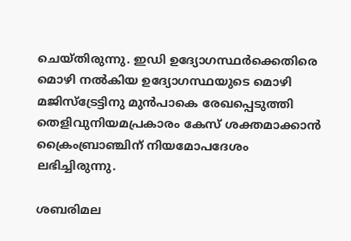ചെയ്തിരുന്നു. ഇഡി ഉദ്യോഗസ്ഥര്‍ക്കെതിരെ മൊഴി നല്‍കിയ ഉദ്യോഗസ്ഥയുടെ മൊഴി മജിസ്‌ട്രേട്ടിനു മുന്‍പാകെ രേഖപ്പെടുത്തി തെളിവുനിയമപ്രകാരം കേസ് ശക്തമാക്കാന്‍ ക്രൈംബ്രാഞ്ചിന് നിയമോപദേശം ലഭിച്ചിരുന്നു.

ശബരിമല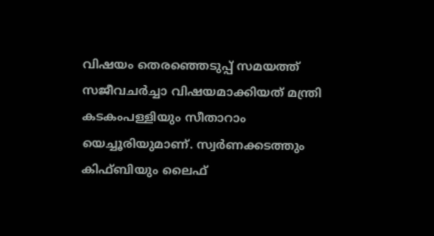വിഷയം തെരഞ്ഞെടുപ്പ് സമയത്ത് സജീവചര്‍ച്ചാ വിഷയമാക്കിയത് മന്ത്രി കടകംപള്ളിയും സീതാറാം യെച്ചൂരിയുമാണ്. സ്വര്‍ണക്കടത്തും കിഫ്ബിയും ലൈഫ്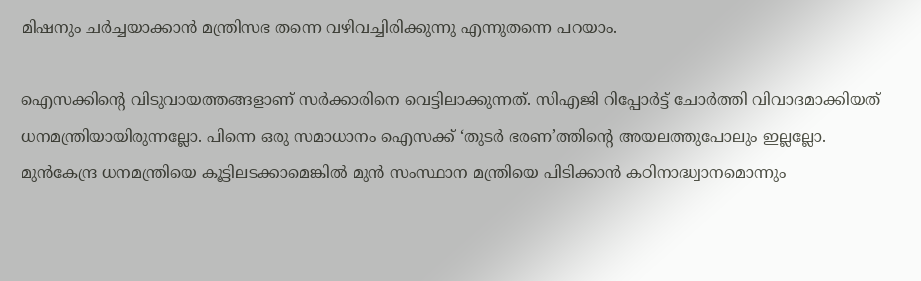മിഷനും ചര്‍ച്ചയാക്കാന്‍ മന്ത്രിസഭ തന്നെ വഴിവച്ചിരിക്കുന്നു എന്നുതന്നെ പറയാം.

ഐസക്കിന്റെ വിടുവായത്തങ്ങളാണ് സര്‍ക്കാരിനെ വെട്ടിലാക്കുന്നത്. സിഎജി റിപ്പോര്‍ട്ട് ചോര്‍ത്തി വിവാദമാക്കിയത് ധനമന്ത്രിയായിരുന്നല്ലോ. പിന്നെ ഒരു സമാധാനം ഐസക്ക് ‘തുടര്‍ ഭരണ’ത്തിന്റെ അയലത്തുപോലും ഇല്ലല്ലോ. മുന്‍കേന്ദ്ര ധനമന്ത്രിയെ കൂട്ടിലടക്കാമെങ്കില്‍ മുന്‍ സംസ്ഥാന മന്ത്രിയെ പിടിക്കാന്‍ കഠിനാദ്ധ്വാനമൊന്നും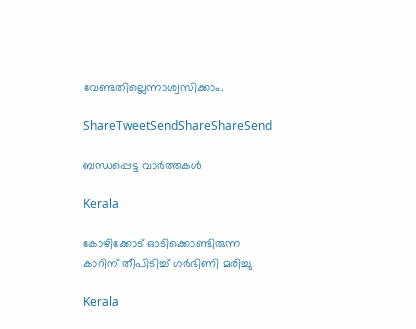വേണ്ടതില്ലെന്നാശ്വസിക്കാം.

ShareTweetSendShareShareSend

ബന്ധപ്പെട്ട വാര്‍ത്തകള്‍

Kerala

കോഴിക്കോട് ഓടിക്കൊണ്ടിരുന്ന കാറിന് തീപിടിച്ച് ഗര്‍ഭിണി മരിച്ചു

Kerala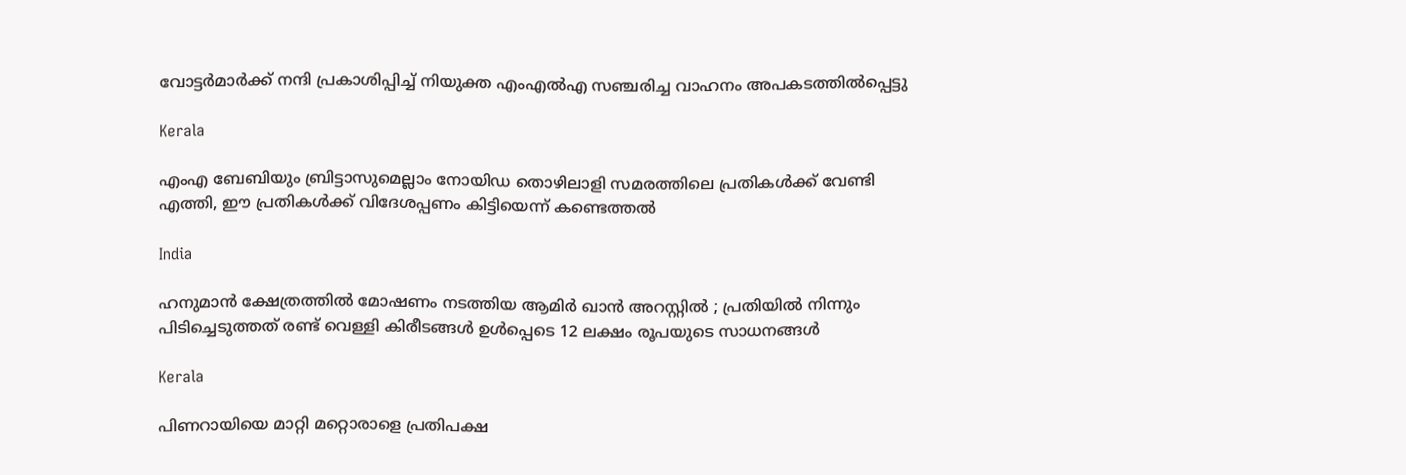വോട്ടര്‍മാര്‍ക്ക് നന്ദി പ്രകാശിപ്പിച്ച് നിയുക്ത എംഎല്‍എ സഞ്ചരിച്ച വാഹനം അപകടത്തില്‍പ്പെട്ടു

Kerala

എംഎ ബേബിയും ബ്രിട്ടാസുമെല്ലാം നോയിഡ തൊഴിലാളി സമരത്തിലെ പ്രതികള്‍ക്ക് വേണ്ടി എത്തി, ഈ പ്രതികള്‍ക്ക് വിദേശപ്പണം കിട്ടിയെന്ന് കണ്ടെത്തല്‍

India

ഹനുമാൻ ക്ഷേത്രത്തിൽ മോഷണം നടത്തിയ ആമിർ ഖാൻ അറസ്റ്റിൽ ; പ്രതിയിൽ നിന്നും പിടിച്ചെടുത്തത് രണ്ട് വെള്ളി കിരീടങ്ങൾ ഉൾപ്പെടെ 12 ലക്ഷം രൂപയുടെ സാധനങ്ങൾ

Kerala

പിണറായിയെ മാറ്റി മറ്റൊരാളെ പ്രതിപക്ഷ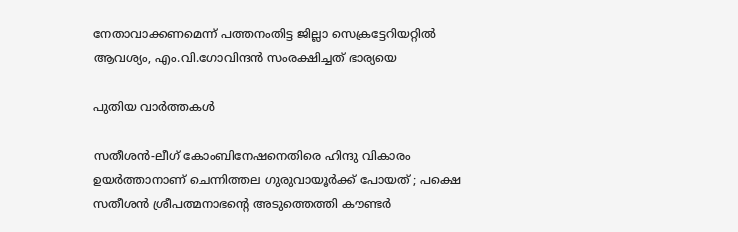നേതാവാക്കണമെന്ന് പത്തനംതിട്ട ജില്ലാ സെക്രട്ടേറിയറ്റില്‍ ആവശ്യം, എം.വി.ഗോവിന്ദന്‍ സംരക്ഷിച്ചത് ഭാര്യയെ

പുതിയ വാര്‍ത്തകള്‍

സതീശന്‍-ലീഗ് കോംബിനേഷനെതിരെ ഹിന്ദു വികാരം ഉയര്‍ത്താനാണ് ചെന്നിത്തല ഗുരുവായൂര്‍ക്ക് പോയത് ; പക്ഷെ സതീശന്‍ ശ്രീപത്മനാഭന്റെ അടുത്തെത്തി കൗണ്ടര്‍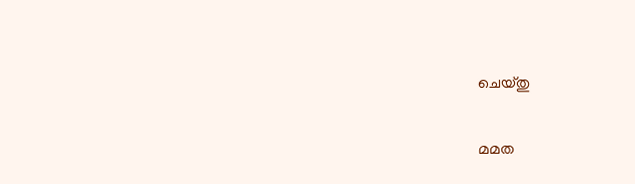ചെയ്തു

മമത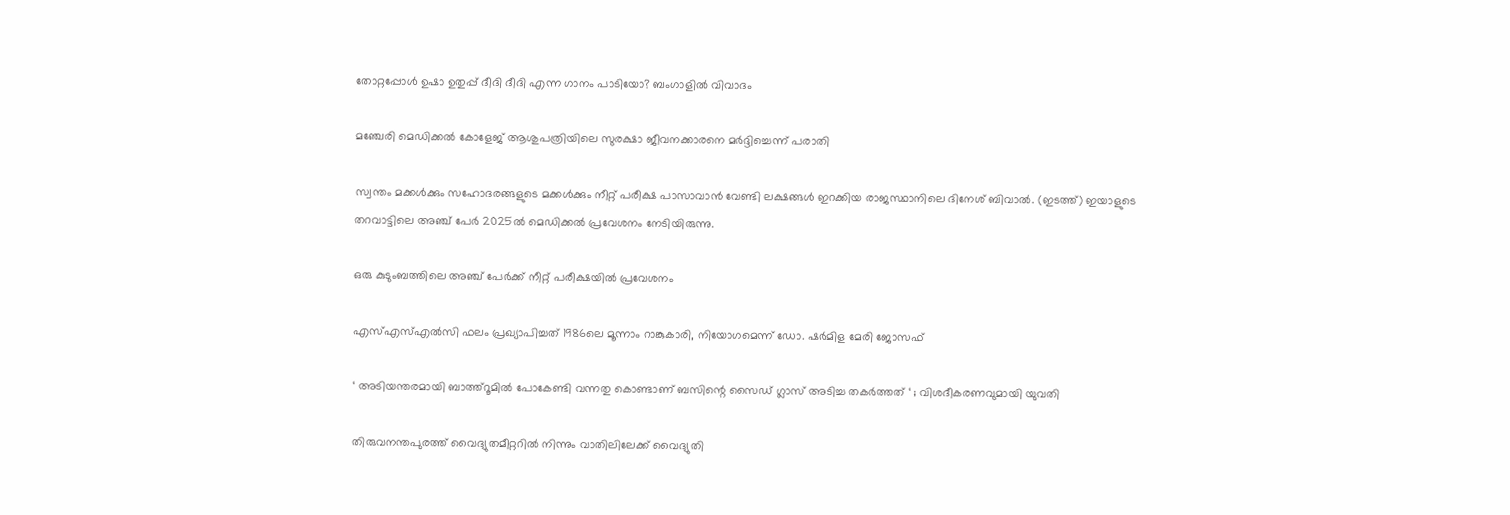തോറ്റപ്പോള്‍ ഉഷാ ഉതുപ്പ് ദീദി ദീദി എന്ന ഗാനം പാടിയോ? ബംഗാളില്‍ വിവാദം

മഞ്ചേരി മെഡിക്കല്‍ കോളേജ് ആശുപത്രിയിലെ സുരക്ഷാ ജീവനക്കാരനെ മര്‍ദ്ദിച്ചെന്ന് പരാതി

സ്വന്തം മക്കള്‍ക്കും സഹോദരങ്ങളുടെ മക്കള്‍ക്കും നീറ്റ് പരീക്ഷ പാസാവാന്‍ വേണ്ടി ലക്ഷങ്ങള്‍ ഇറക്കിയ രാജസ്ഥാനിലെ ദിനേശ് ബിവാല്‍. (ഇടത്ത്) ഇയാളുടെ തറവാട്ടിലെ അഞ്ച് പേര്‍ 2025ല്‍ മെഡിക്കല്‍ പ്രവേശനം നേടിയിരുന്നു.

ഒരു കുടുംബത്തിലെ അഞ്ച് പേര്‍ക്ക് നീറ്റ് പരീക്ഷയില്‍ പ്രവേശനം

എസ്എസ്എല്‍സി ഫലം പ്രഖ്യാപിച്ചത് 1986ലെ മൂന്നാം റാങ്കുകാരി, നിയോഗമെന്ന് ഡോ. ഷര്‍മിള മേരി ജോസഫ്

‘ അടിയന്തരമായി ബാത്ത്റൂമില്‍ പോകേണ്ടി വന്നതു കൊണ്ടാണ് ബസിന്റെ സൈഡ് ഗ്ലാസ് അടിച്ച തകര്‍ത്തത് ‘ ; വിശദീകരണവുമായി യുവതി

തിരുവനന്തപുരത്ത് വൈദ്യുതമീറ്ററില്‍ നിന്നും വാതിലിലേക്ക് വൈദ്യുതി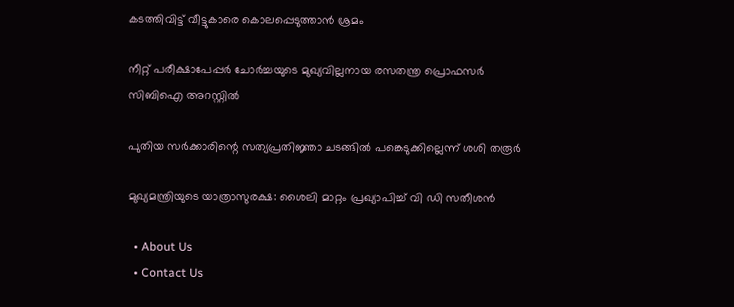കടത്തിവിട്ട് വീട്ടുകാരെ കൊലപ്പെടുത്താന്‍ ശ്രമം

നീറ്റ് പരീക്ഷാപേപ്പര്‍ ചോര്‍ച്ചയുടെ മുഖ്യവില്ലനായ രസതന്ത്ര പ്രൊഫസര്‍ സിബിഐ അറസ്റ്റില്‍

പുതിയ സര്‍ക്കാരിന്റെ സത്യപ്രതിജ്ഞാ ചടങ്ങില്‍ പങ്കെടുക്കില്ലെന്ന് ശശി തരൂര്‍

മുഖ്യമന്ത്രിയുടെ യാത്രാസുരക്ഷ: ശൈലി മാറ്റം പ്രഖ്യാപിച്ച് വി ഡി സതീശന്‍

  • About Us
  • Contact Us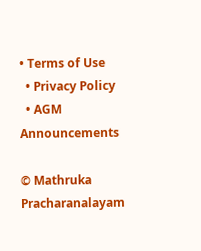• Terms of Use
  • Privacy Policy
  • AGM Announcements

© Mathruka Pracharanalayam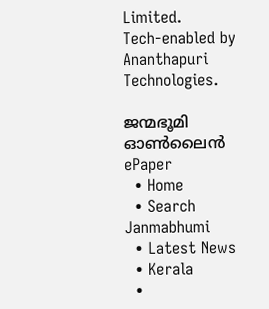Limited.
Tech-enabled by Ananthapuri Technologies.

ജന്മഭൂമി ഓണ്‍ലൈന്‍
ePaper
  • Home
  • Search Janmabhumi
  • Latest News
  • Kerala
  •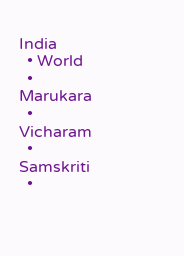India
  • World
  • Marukara
  • Vicharam
  • Samskriti
  •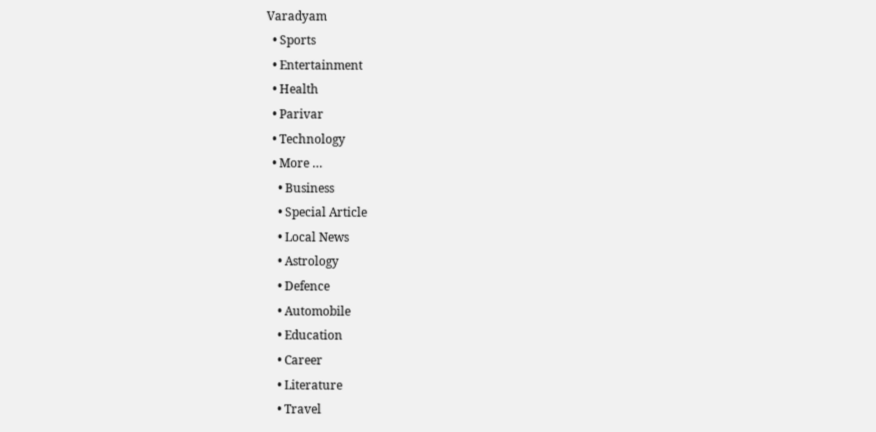Varadyam
  • Sports
  • Entertainment
  • Health
  • Parivar
  • Technology
  • More …
    • Business
    • Special Article
    • Local News
    • Astrology
    • Defence
    • Automobile
    • Education
    • Career
    • Literature
    • Travel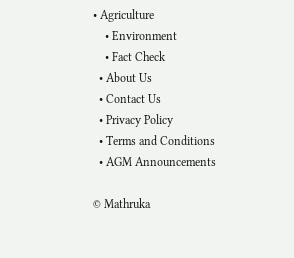• Agriculture
    • Environment
    • Fact Check
  • About Us
  • Contact Us
  • Privacy Policy
  • Terms and Conditions
  • AGM Announcements

© Mathruka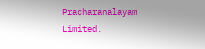Pracharanalayam Limited.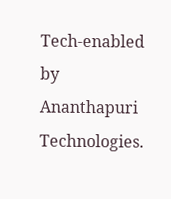Tech-enabled by Ananthapuri Technologies.